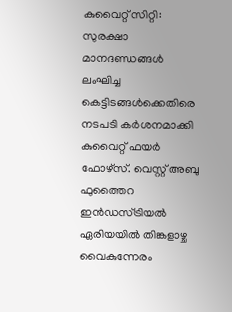കുവൈറ്റ് സിറ്റി: സുരക്ഷാ മാനദണ്ഡങ്ങൾ ലംഘിച്ച കെട്ടിടങ്ങൾക്കെതിരെ നടപടി കർശനമാക്കി കുവൈറ്റ് ഫയർ ഫോഴ്സ്. വെസ്റ്റ് അബു ഫുത്തൈറ ഇൻഡസ്ട്രിയൽ ഏരിയയിൽ തിങ്കളാഴ്ച വൈകുന്നേരം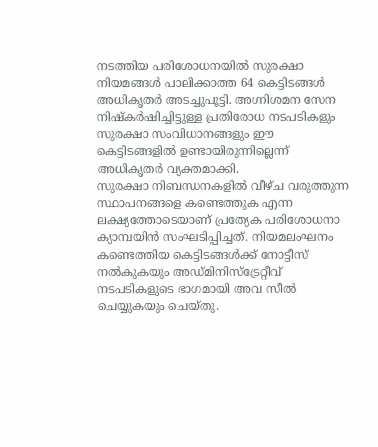നടത്തിയ പരിശോധനയിൽ സുരക്ഷാ നിയമങ്ങൾ പാലിക്കാത്ത 64 കെട്ടിടങ്ങൾ അധികൃതർ അടച്ചുപൂട്ടി. അഗ്നിശമന സേന നിഷ്കർഷിച്ചിട്ടുള്ള പ്രതിരോധ നടപടികളും സുരക്ഷാ സംവിധാനങ്ങളും ഈ കെട്ടിടങ്ങളിൽ ഉണ്ടായിരുന്നില്ലെന്ന് അധികൃതർ വ്യക്തമാക്കി.
സുരക്ഷാ നിബന്ധനകളിൽ വീഴ്ച വരുത്തുന്ന സ്ഥാപനങ്ങളെ കണ്ടെത്തുക എന്ന ലക്ഷ്യത്തോടെയാണ് പ്രത്യേക പരിശോധനാ ക്യാമ്പയിൻ സംഘടിപ്പിച്ചത്. നിയമലംഘനം കണ്ടെത്തിയ കെട്ടിടങ്ങൾക്ക് നോട്ടീസ് നൽകുകയും അഡ്മിനിസ്ട്രേറ്റീവ് നടപടികളുടെ ഭാഗമായി അവ സീൽ ചെയ്യുകയും ചെയ്തു.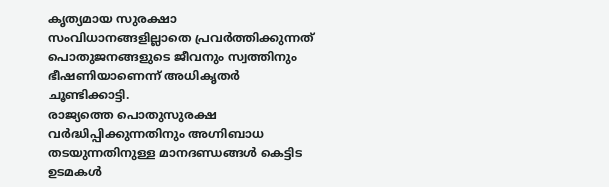കൃത്യമായ സുരക്ഷാ സംവിധാനങ്ങളില്ലാതെ പ്രവർത്തിക്കുന്നത് പൊതുജനങ്ങളുടെ ജീവനും സ്വത്തിനും ഭീഷണിയാണെന്ന് അധികൃതർ ചൂണ്ടിക്കാട്ടി.
രാജ്യത്തെ പൊതുസുരക്ഷ വർദ്ധിപ്പിക്കുന്നതിനും അഗ്നിബാധ തടയുന്നതിനുള്ള മാനദണ്ഡങ്ങൾ കെട്ടിട ഉടമകൾ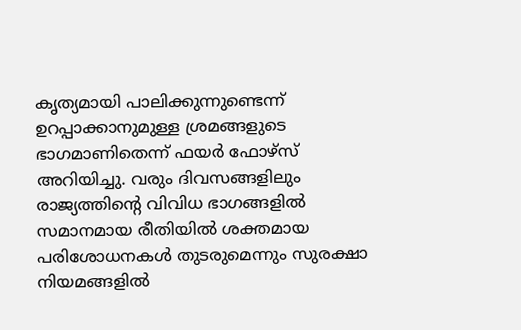കൃത്യമായി പാലിക്കുന്നുണ്ടെന്ന് ഉറപ്പാക്കാനുമുള്ള ശ്രമങ്ങളുടെ ഭാഗമാണിതെന്ന് ഫയർ ഫോഴ്സ് അറിയിച്ചു. വരും ദിവസങ്ങളിലും രാജ്യത്തിന്റെ വിവിധ ഭാഗങ്ങളിൽ സമാനമായ രീതിയിൽ ശക്തമായ പരിശോധനകൾ തുടരുമെന്നും സുരക്ഷാ നിയമങ്ങളിൽ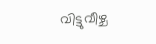വിട്ടുവീഴ്ച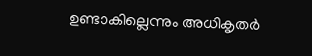ഉണ്ടാകില്ലെന്നും അധികൃതർ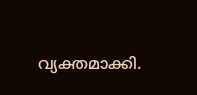വ്യക്തമാക്കി.